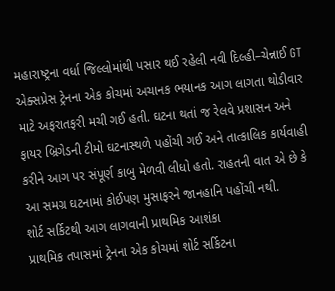મહારાષ્ટ્રના વર્ધા જિલ્લોમાંથી પસાર થઈ રહેલી નવી દિલ્હી–ચેન્નાઈ GT એક્સપ્રેસ ટ્રેનના એક કોચમાં અચાનક ભયાનક આગ લાગતા થોડીવાર માટે અફરાતફરી મચી ગઈ હતી. ઘટના થતાં જ રેલવે પ્રશાસન અને ફાયર બ્રિગેડની ટીમો ઘટનાસ્થળે પહોંચી ગઈ અને તાત્કાલિક કાર્યવાહી કરીને આગ પર સંપૂર્ણ કાબુ મેળવી લીધો હતો. રાહતની વાત એ છે કે આ સમગ્ર ઘટનામાં કોઈપણ મુસાફરને જાનહાનિ પહોંચી નથી.
શોર્ટ સર્કિટથી આગ લાગવાની પ્રાથમિક આશંકા
પ્રાથમિક તપાસમાં ટ્રેનના એક કોચમાં શોર્ટ સર્કિટના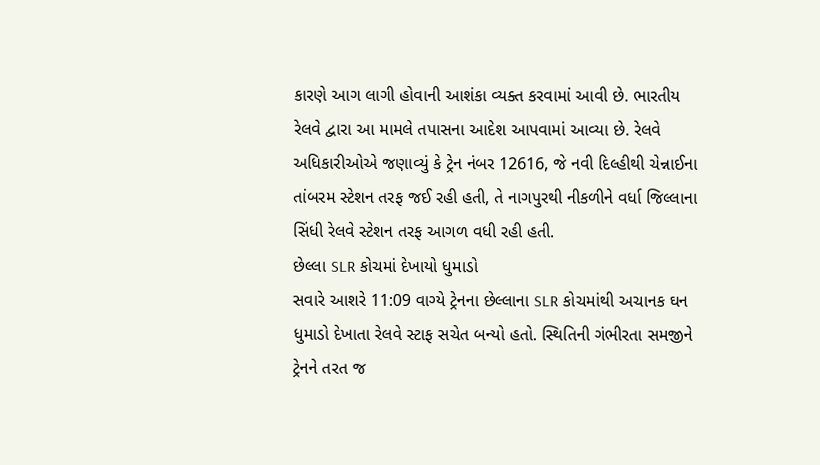કારણે આગ લાગી હોવાની આશંકા વ્યક્ત કરવામાં આવી છે. ભારતીય રેલવે દ્વારા આ મામલે તપાસના આદેશ આપવામાં આવ્યા છે. રેલવે અધિકારીઓએ જણાવ્યું કે ટ્રેન નંબર 12616, જે નવી દિલ્હીથી ચેન્નાઈના તાંબરમ સ્ટેશન તરફ જઈ રહી હતી, તે નાગપુરથી નીકળીને વર્ધા જિલ્લાના સિંધી રેલવે સ્ટેશન તરફ આગળ વધી રહી હતી.
છેલ્લા SLR કોચમાં દેખાયો ધુમાડો
સવારે આશરે 11:09 વાગ્યે ટ્રેનના છેલ્લાના SLR કોચમાંથી અચાનક ઘન ધુમાડો દેખાતા રેલવે સ્ટાફ સચેત બન્યો હતો. સ્થિતિની ગંભીરતા સમજીને ટ્રેનને તરત જ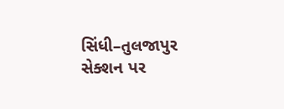સિંધી–તુલજાપુર સેક્શન પર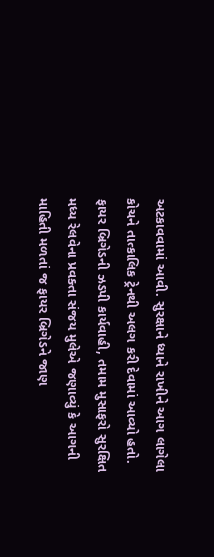અટકાવવામાં આવી. સુરક્ષાને ધ્યાને રાખીને આગ લાગેલા કોચને તાત્કાલિક ટ્રેનથી અલગ કરી દેવામાં આવ્યો હતો.
ફાયર બ્રિગેડની ઝડપી કાર્યવાહી, તમામ મુસાફરો સુરક્ષિત
મધ્ય રેલવેના પ્રવક્તા સંજય મુલેએ જણાવ્યું કે આગની માહિતી મળતાં જ ફાયર બ્રિગેડને જાણ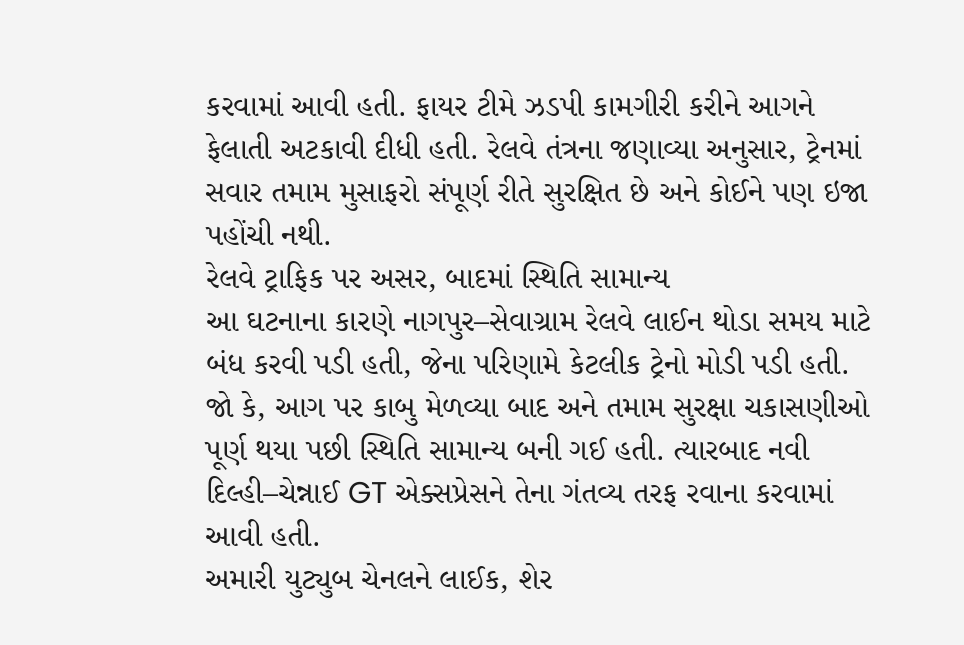કરવામાં આવી હતી. ફાયર ટીમે ઝડપી કામગીરી કરીને આગને ફેલાતી અટકાવી દીધી હતી. રેલવે તંત્રના જણાવ્યા અનુસાર, ટ્રેનમાં સવાર તમામ મુસાફરો સંપૂર્ણ રીતે સુરક્ષિત છે અને કોઈને પણ ઇજા પહોંચી નથી.
રેલવે ટ્રાફિક પર અસર, બાદમાં સ્થિતિ સામાન્ય
આ ઘટનાના કારણે નાગપુર–સેવાગ્રામ રેલવે લાઈન થોડા સમય માટે બંધ કરવી પડી હતી, જેના પરિણામે કેટલીક ટ્રેનો મોડી પડી હતી. જો કે, આગ પર કાબુ મેળવ્યા બાદ અને તમામ સુરક્ષા ચકાસણીઓ પૂર્ણ થયા પછી સ્થિતિ સામાન્ય બની ગઈ હતી. ત્યારબાદ નવી દિલ્હી–ચેન્નાઈ GT એક્સપ્રેસને તેના ગંતવ્ય તરફ રવાના કરવામાં આવી હતી.
અમારી યુટ્યુબ ચેનલને લાઈક, શેર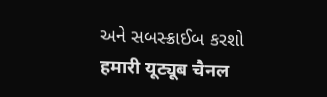અને સબસ્ક્રાઈબ કરશો
हमारी यूट्यूब चैनल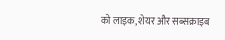को लाइक, शेयर और सब्सक्राइब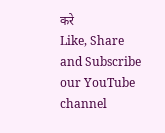करे
Like, Share and Subscribe our YouTube channel